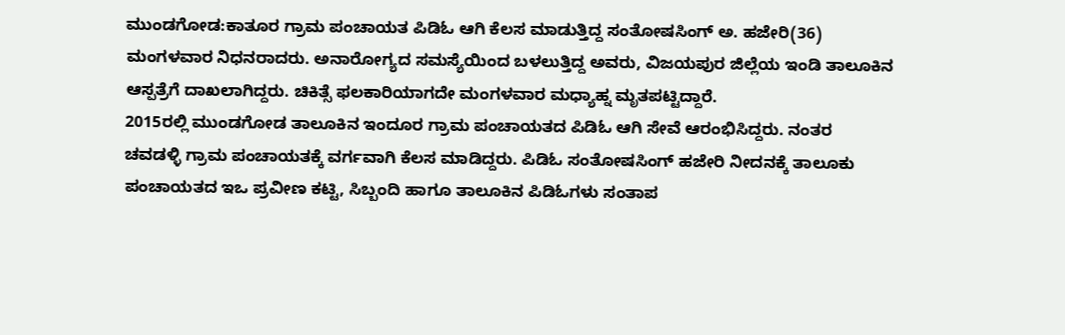ಮುಂಡಗೋಡ:ಕಾತೂರ ಗ್ರಾಮ ಪಂಚಾಯತ ಪಿಡಿಓ ಆಗಿ ಕೆಲಸ ಮಾಡುತ್ತಿದ್ದ ಸಂತೋಷಸಿಂಗ್ ಅ. ಹಜೇರಿ(36) ಮಂಗಳವಾರ ನಿಧನರಾದರು. ಅನಾರೋಗ್ಯದ ಸಮಸ್ಯೆಯಿಂದ ಬಳಲುತ್ತಿದ್ದ ಅವರು, ವಿಜಯಪುರ ಜಿಲ್ಲೆಯ ಇಂಡಿ ತಾಲೂಕಿನ ಆಸ್ಪತ್ರೆಗೆ ದಾಖಲಾಗಿದ್ದರು. ಚಿಕಿತ್ಸೆ ಫಲಕಾರಿಯಾಗದೇ ಮಂಗಳವಾರ ಮಧ್ಯಾಹ್ನ ಮೃತಪಟ್ಟಿದ್ದಾರೆ.
2015ರಲ್ಲಿ ಮುಂಡಗೋಡ ತಾಲೂಕಿನ ಇಂದೂರ ಗ್ರಾಮ ಪಂಚಾಯತದ ಪಿಡಿಓ ಆಗಿ ಸೇವೆ ಆರಂಭಿಸಿದ್ದರು. ನಂತರ ಚವಡಳ್ಳಿ ಗ್ರಾಮ ಪಂಚಾಯತಕ್ಕೆ ವರ್ಗವಾಗಿ ಕೆಲಸ ಮಾಡಿದ್ದರು. ಪಿಡಿಓ ಸಂತೋಷಸಿಂಗ್ ಹಜೇರಿ ನೀದನಕ್ಕೆ ತಾಲೂಕು ಪಂಚಾಯತದ ಇಒ ಪ್ರವೀಣ ಕಟ್ಟಿ, ಸಿಬ್ಬಂದಿ ಹಾಗೂ ತಾಲೂಕಿನ ಪಿಡಿಓಗಳು ಸಂತಾಪ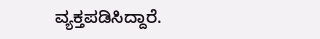ವ್ಯಕ್ತಪಡಿಸಿದ್ದಾರೆ.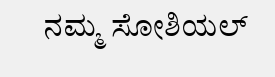ನಮ್ಮ ಸೋಶಿಯಲ್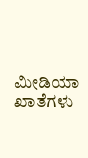ಮೀಡಿಯಾ ಖಾತೆಗಳು